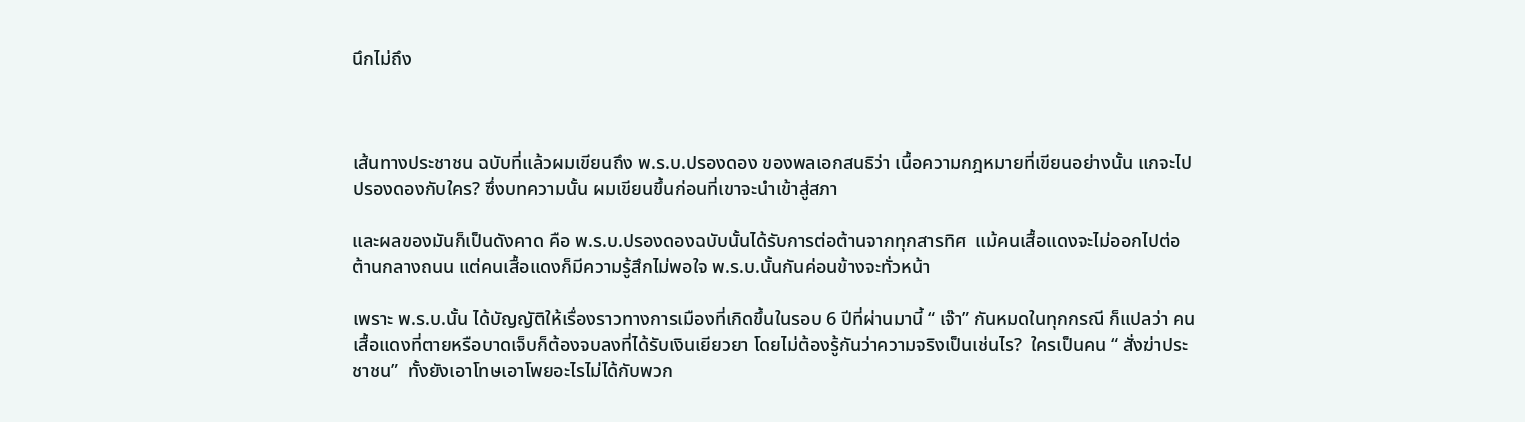นึกไม่ถึง



เส้นทางประชาชน ฉบับที่แล้วผมเขียนถึง พ.ร.บ.ปรองดอง ของพลเอกสนธิว่า เนื้อความกฎหมายที่เขียนอย่างนั้น แกจะไปปรองดองกับใคร? ซึ่งบทความนั้น ผมเขียนขึ้นก่อนที่เขาจะนำเข้าสู่สภา

และผลของมันก็เป็นดังคาด คือ พ.ร.บ.ปรองดองฉบับนั้นได้รับการต่อต้านจากทุกสารทิศ  แม้คนเสื้อแดงจะไม่ออกไปต่อต้านกลางถนน แต่คนเสื้อแดงก็มีความรู้สึกไม่พอใจ พ.ร.บ.นั้นกันค่อนข้างจะทั่วหน้า

เพราะ พ.ร.บ.นั้น ได้บัญญัติให้เรื่องราวทางการเมืองที่เกิดขึ้นในรอบ 6 ปีที่ผ่านมานี้ “ เจ๊า” กันหมดในทุกกรณี ก็แปลว่า คนเสื้อแดงที่ตายหรือบาดเจ็บก็ต้องจบลงที่ได้รับเงินเยียวยา โดยไม่ต้องรู้กันว่าความจริงเป็นเช่นไร?  ใครเป็นคน “ สั่งฆ่าประชาชน”  ทั้งยังเอาโทษเอาโพยอะไรไม่ได้กับพวก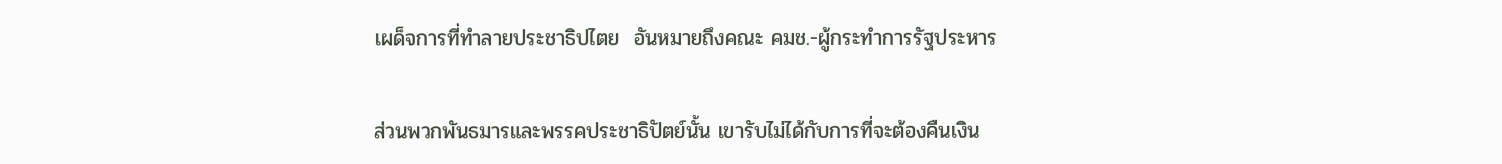เผด็จการที่ทำลายประชาธิปไตย  อันหมายถึงคณะ คมช.-ผู้กระทำการรัฐประหาร

ส่วนพวกพันธมารและพรรคประชาธิปัตย์นั้น เขารับไม่ได้กับการที่จะต้องคืนเงิน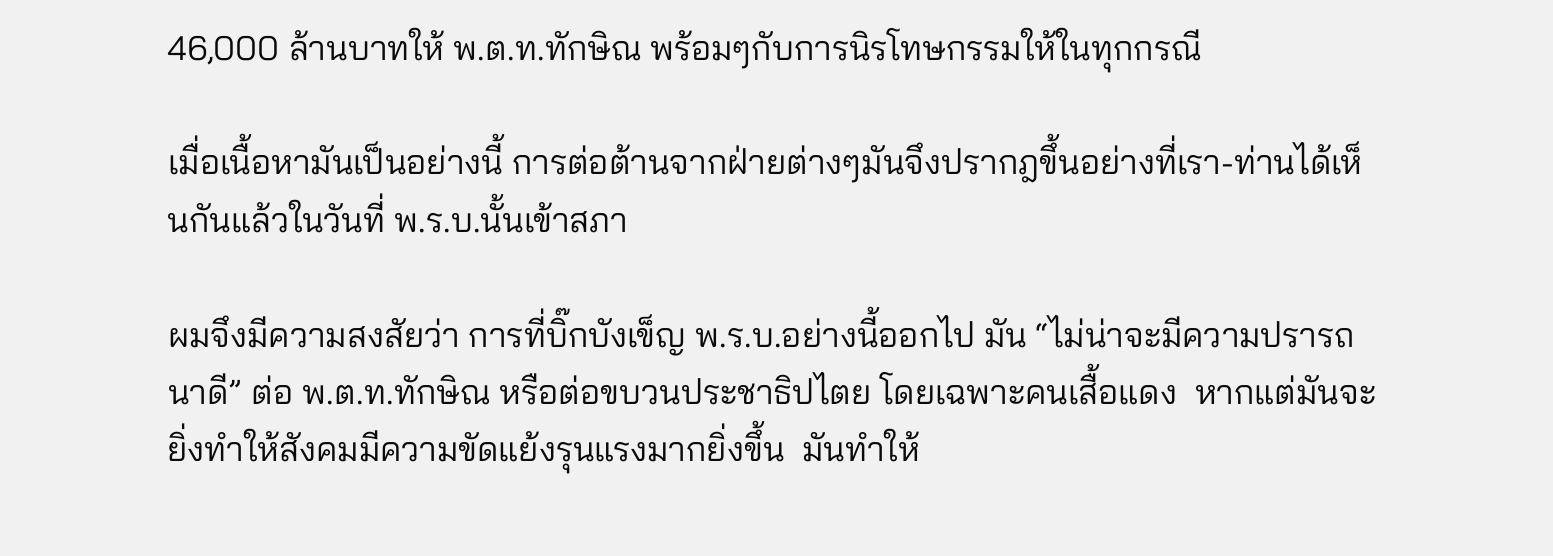46,000 ล้านบาทให้ พ.ต.ท.ทักษิณ พร้อมๆกับการนิรโทษกรรมให้ในทุกกรณี

เมื่อเนื้อหามันเป็นอย่างนี้ การต่อต้านจากฝ่ายต่างๆมันจึงปรากฎขึ้นอย่างที่เรา-ท่านได้เห็นกันแล้วในวันที่ พ.ร.บ.นั้นเข้าสภา

ผมจึงมีความสงสัยว่า การที่บิ๊กบังเข็ญ พ.ร.บ.อย่างนี้ออกไป มัน “ไม่น่าจะมีความปรารถนาดี” ต่อ พ.ต.ท.ทักษิณ หรือต่อขบวนประชาธิปไตย โดยเฉพาะคนเสื้อแดง  หากแต่มันจะยิ่งทำให้สังคมมีความขัดแย้งรุนแรงมากยิ่งขึ้น  มันทำให้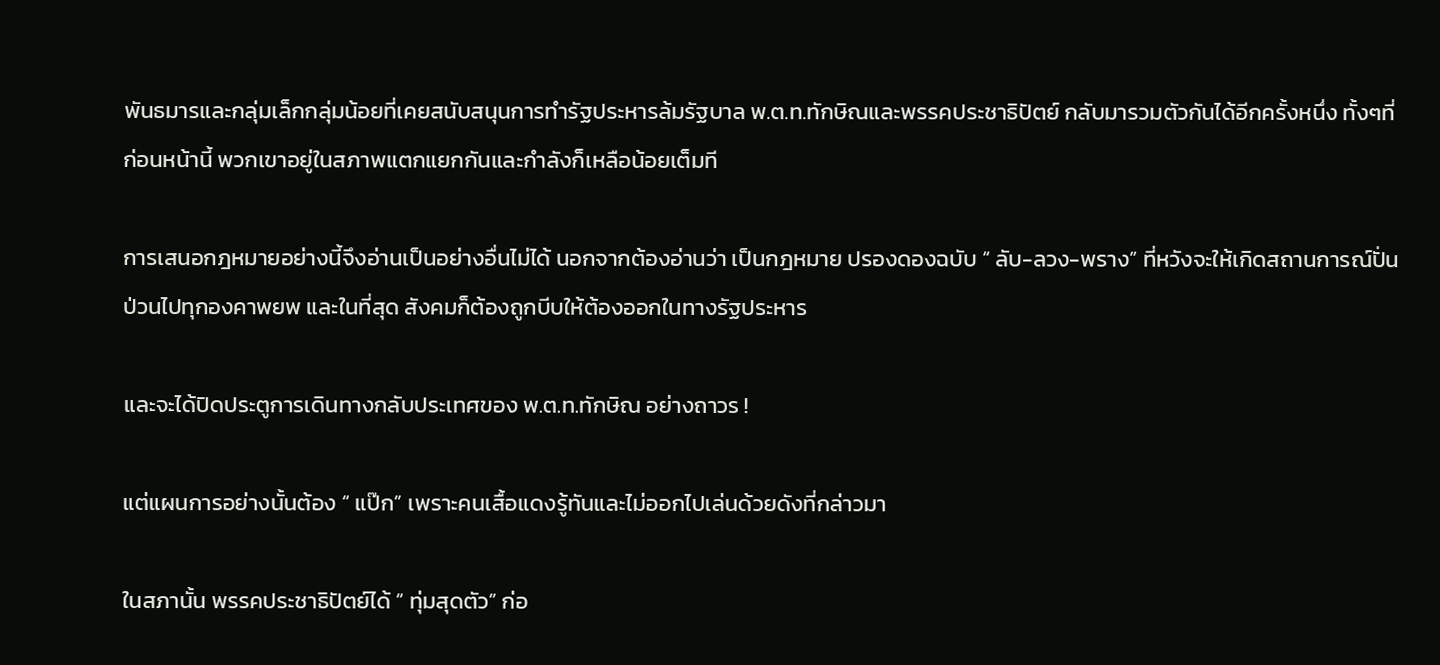พันธมารและกลุ่มเล็กกลุ่มน้อยที่เคยสนับสนุนการทำรัฐประหารล้มรัฐบาล พ.ต.ท.ทักษิณและพรรคประชาธิปัตย์ กลับมารวมตัวกันได้อีกครั้งหนึ่ง ทั้งๆที่ก่อนหน้านี้ พวกเขาอยู่ในสภาพแตกแยกกันและกำลังก็เหลือน้อยเต็มที

การเสนอกฎหมายอย่างนี้จึงอ่านเป็นอย่างอื่นไม่ได้ นอกจากต้องอ่านว่า เป็นกฎหมาย ปรองดองฉบับ “ ลับ-ลวง-พราง” ที่หวังจะให้เกิดสถานการณ์ปั่นป่วนไปทุกองคาพยพ และในที่สุด สังคมก็ต้องถูกบีบให้ต้องออกในทางรัฐประหาร

และจะได้ปิดประตูการเดินทางกลับประเทศของ พ.ต.ท.ทักษิณ อย่างถาวร !

แต่แผนการอย่างนั้นต้อง “ แป๊ก” เพราะคนเสื้อแดงรู้ทันและไม่ออกไปเล่นด้วยดังที่กล่าวมา

ในสภานั้น พรรคประชาธิปัตย์ได้ “ ทุ่มสุดตัว” ก่อ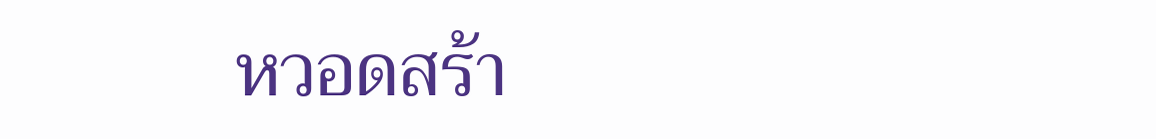หวอดสร้า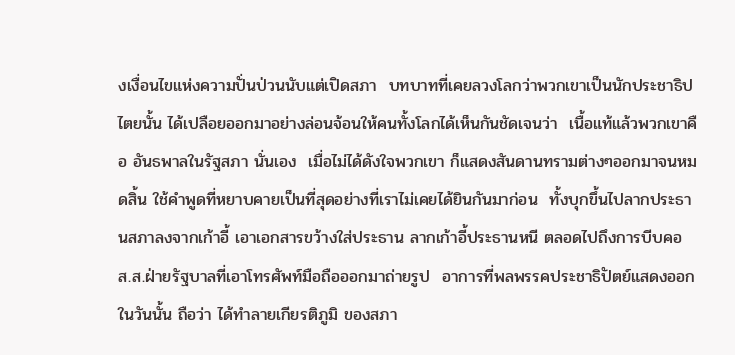งเงื่อนไขแห่งความปั่นป่วนนับแต่เปิดสภา  บทบาทที่เคยลวงโลกว่าพวกเขาเป็นนักประชาธิปไตยนั้น ได้เปลือยออกมาอย่างล่อนจ้อนให้คนทั้งโลกได้เห็นกันชัดเจนว่า  เนื้อแท้แล้วพวกเขาคือ อันธพาลในรัฐสภา นั่นเอง  เมื่อไม่ได้ดังใจพวกเขา ก็แสดงสันดานทรามต่างๆออกมาจนหมดสิ้น ใช้คำพูดที่หยาบคายเป็นที่สุดอย่างที่เราไม่เคยได้ยินกันมาก่อน  ทั้งบุกขึ้นไปลากประธานสภาลงจากเก้าอี้ เอาเอกสารขว้างใส่ประธาน ลากเก้าอี้ประธานหนี ตลอดไปถึงการบีบคอ ส.ส.ฝ่ายรัฐบาลที่เอาโทรศัพท์มือถือออกมาถ่ายรูป  อาการที่พลพรรคประชาธิปัตย์แสดงออกในวันนั้น ถือว่า ได้ทำลายเกียรติภูมิ ของสภา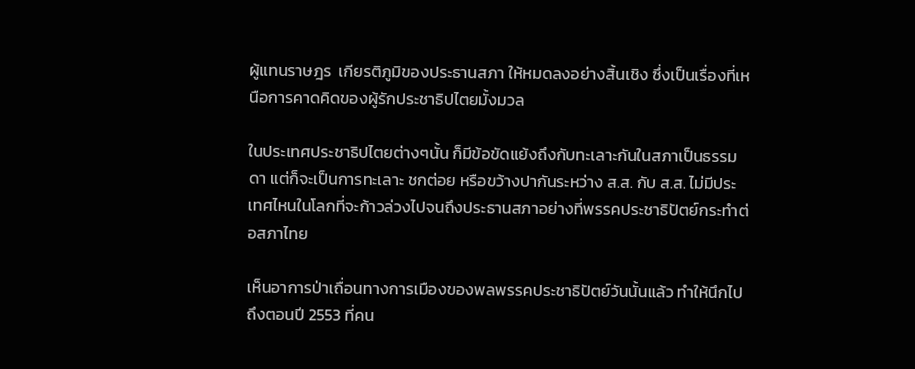ผู้แทนราษฎร  เกียรติภูมิของประธานสภา ให้หมดลงอย่างสิ้นเชิง ซึ่งเป็นเรื่องที่เหนือการคาดคิดของผู้รักประชาธิปไตยมั้งมวล

ในประเทศประชาธิปไตยต่างๆนั้น ก็มีข้อขัดแย้งถึงกับทะเลาะกันในสภาเป็นธรรมดา แต่ก็จะเป็นการทะเลาะ ชกต่อย หรือขว้างปากันระหว่าง ส.ส. กับ ส.ส. ไม่มีประเทศไหนในโลกที่จะก้าวล่วงไปจนถึงประธานสภาอย่างที่พรรคประชาธิปัตย์กระทำต่อสภาไทย

เห็นอาการป่าเถื่อนทางการเมืองของพลพรรคประชาธิปัตย์วันนั้นแล้ว ทำให้นึกไปถึงตอนปี 2553 ที่คน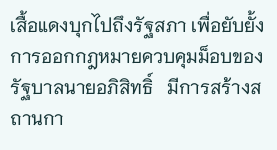เสื้อแดงบุกไปถึงรัฐสภา เพื่อยับยั้งการออกกฎหมายควบคุมม็อบของรัฐบาลนายอภิสิทธิ์   มีการสร้างสถานกา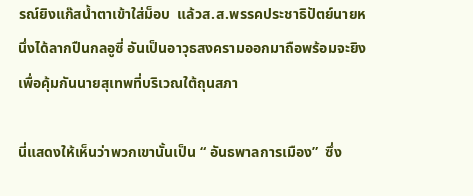รณ์ยิงแก๊สน้ำตาเข้าใส่ม็อบ  แล้วส.ส.พรรคประชาธิปัตย์นายหนึ่งได้ลากปืนกลอูซี่ อันเป็นอาวุธสงครามออกมาถือพร้อมจะยิงเพื่อคุ้มกันนายสุเทพที่บริเวณใต้ถุนสภา

นี่แสดงให้เห็นว่าพวกเขานั้นเป็น “ อันธพาลการเมือง”  ซึ่ง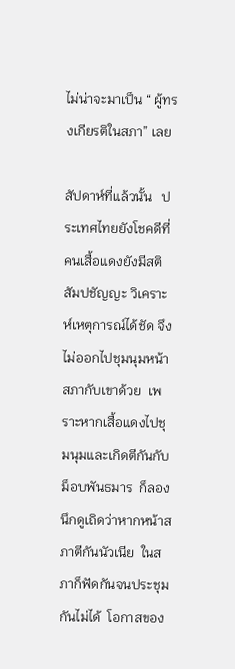ไม่น่าจะมาเป็น “ ผู้ทรงเกียรติในสภา” เลย

สัปดาห์ที่แล้วนั้น   ประเทศไทยยังโชคดีที่คนเสื้อแดงยังมีสติสัมปชัญญะ วิเคราะห์เหตุการณ์ได้ชัด จึงไม่ออกไปชุมนุมหน้าสภากับเขาด้วย  เพราะหากเสื้อแดงไปชุมนุมและเกิดตีกันกับม็อบพันธมาร  ก็ลองนึกดูเถิดว่าหากหน้าสภาตีกันนัวเนีย  ในสภาก็ฟัดกันจนประชุมกันไม่ได้  โอกาสของ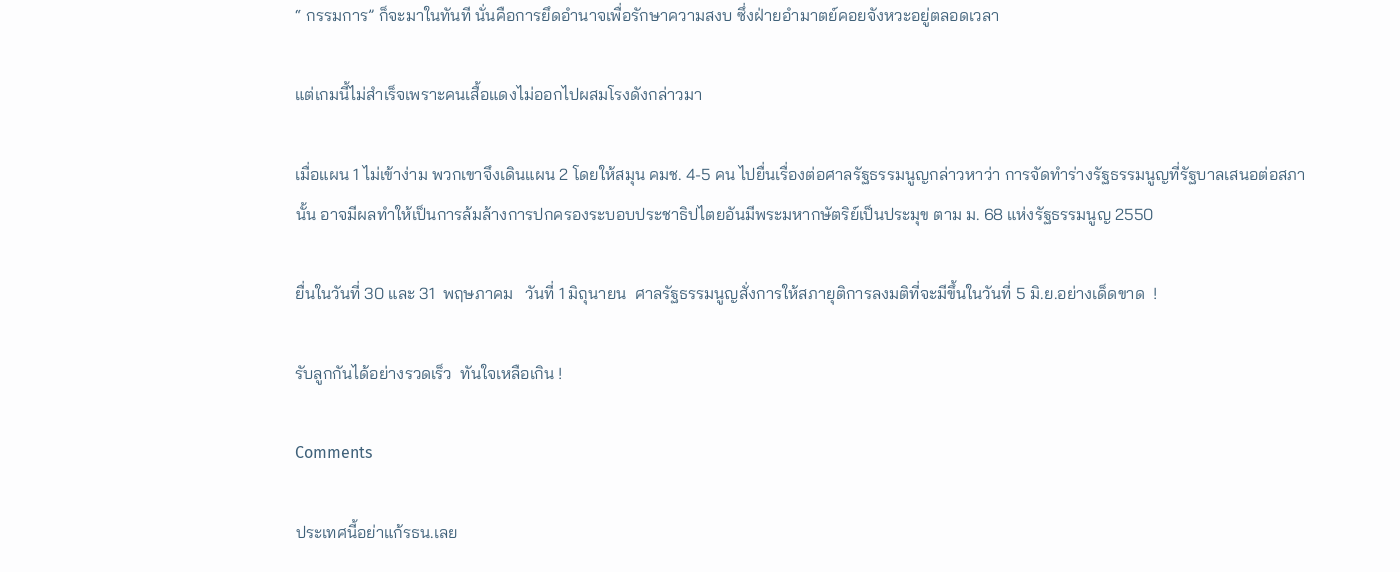“ กรรมการ” ก็จะมาในทันที นั่นคือการยึดอำนาจเพื่อรักษาความสงบ ซึ่งฝ่ายอำมาตย์คอยจังหวะอยู่ตลอดเวลา

แต่เกมนี้ไม่สำเร็จเพราะคนเสื้อแดงไม่ออกไปผสมโรงดังกล่าวมา

เมื่อแผน 1 ไม่เข้าง่าม พวกเขาจึงเดินแผน 2 โดยให้สมุน คมช. 4-5 คน ไปยื่นเรื่องต่อศาลรัฐธรรมนูญกล่าวหาว่า การจัดทำร่างรัฐธรรมนูญที่รัฐบาลเสนอต่อสภานั้น อาจมีผลทำให้เป็นการล้มล้างการปกครองระบอบประชาธิปไตยอันมีพระมหากษัตริย์เป็นประมุข ตาม ม. 68 แห่งรัฐธรรมนูญ 2550

ยื่นในวันที่ 30 และ 31  พฤษภาคม   วันที่ 1 มิถุนายน  ศาลรัฐธรรมนูญสั่งการให้สภายุติการลงมติที่จะมีขึ้นในวันที่ 5 มิ.ย.อย่างเด็ดขาด  !

รับลูกกันได้อย่างรวดเร็ว  ทันใจเหลือเกิน !

Comments

ประเทศนี้อย่าแก้รธน.เลย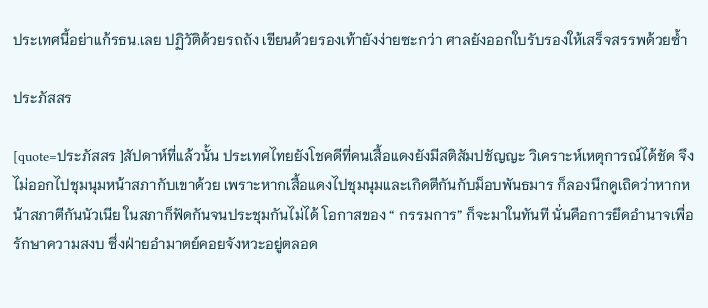ประเทศนี้อย่าแก้รธน.เลย ปฏิวัติด้วยรถถัง เขียนด้วยรองเท้ายังง่ายซะกว่า ศาลยังออกใบรับรองให้เสร็จสรรพด้วยซ้ำ

ประภัสสร

[quote=ประภัสสร ]สัปดาห์ที่แล้วนั้น ประเทศไทยยังโชคดีที่คนเสื้อแดงยังมีสติสัมปชัญญะ วิเคราะห์เหตุการณ์ได้ชัด จึงไม่ออกไปชุมนุมหน้าสภากับเขาด้วย เพราะหากเสื้อแดงไปชุมนุมและเกิดตีกันกับม็อบพันธมาร ก็ลองนึกดูเถิดว่าหากหน้าสภาตีกันนัวเนีย ในสภาก็ฟัดกันจนประชุมกันไม่ได้ โอกาสของ “ กรรมการ” ก็จะมาในทันที นั่นคือการยึดอำนาจเพื่อรักษาความสงบ ซึ่งฝ่ายอำมาตย์คอยจังหวะอยู่ตลอด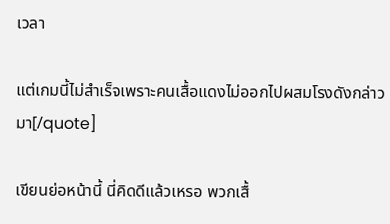เวลา

แต่เกมนี้ไม่สำเร็จเพราะคนเสื้อแดงไม่ออกไปผสมโรงดังกล่าวมา[/quote]

เขียนย่อหน้านี้ นี่คิดดีแล้วเหรอ พวกเสื้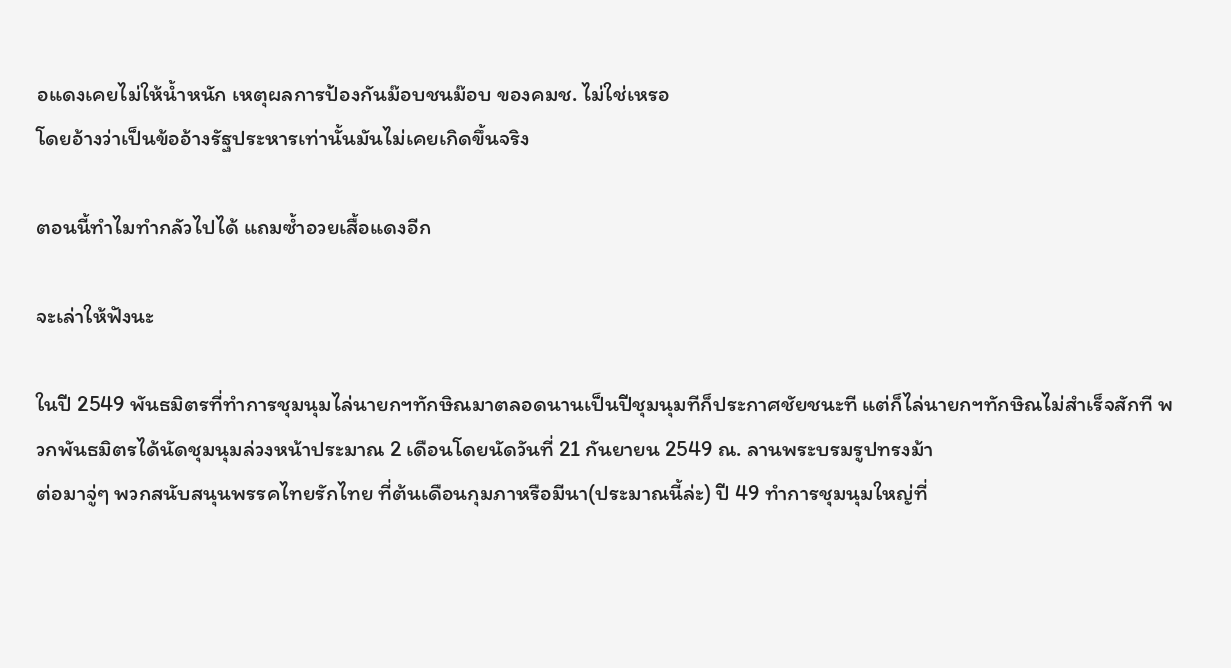อแดงเคยไม่ให้น้ำหนัก เหตุผลการป้องกันม๊อบชนม๊อบ ของคมช. ไม่ใช่เหรอ
โดยอ้างว่าเป็นข้ออ้างรัฐประหารเท่านั้นมันไม่เคยเกิดขึ้นจริง

ตอนนี้ทำไมทำกลัวไปได้ แถมซ้ำอวยเสื้อแดงอีก

จะเล่าให้ฟังนะ

ในปี 2549 พันธมิตรที่ทำการชุมนุมไล่นายกฯทักษิณมาตลอดนานเป็นปีชุมนุมทีก็ประกาศชัยชนะที แต่ก็ไล่นายกฯทักษิณไม่สำเร็จสักที พวกพันธมิตรได้นัดชุมนุมล่วงหน้าประมาณ 2 เดือนโดยนัดวันที่ 21 กันยายน 2549 ณ. ลานพระบรมรูปทรงม้า
ต่อมาจู่ๆ พวกสนับสนุนพรรคไทยรักไทย ที่ต้นเดือนกุมภาหรือมีนา(ประมาณนี้ล่ะ) ปี 49 ทำการชุมนุมใหญ่ที่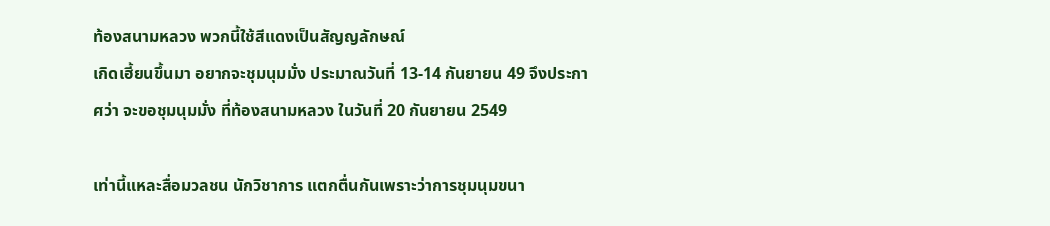ท้องสนามหลวง พวกนี้ใช้สีแดงเป็นสัญญลักษณ์
เกิดเฮี้ยนขึ้นมา อยากจะชุมนุมมั่ง ประมาณวันที่ 13-14 กันยายน 49 จึงประกาศว่า จะขอชุมนุมมั่ง ที่ท้องสนามหลวง ในวันที่ 20 กันยายน 2549

เท่านี้แหละสื่อมวลชน นักวิชาการ แตกตื่นกันเพราะว่าการชุมนุมขนา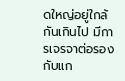ดใหญ่อยู่ใกล้กันเกินไป มีการเจรจาต่อรองกับแก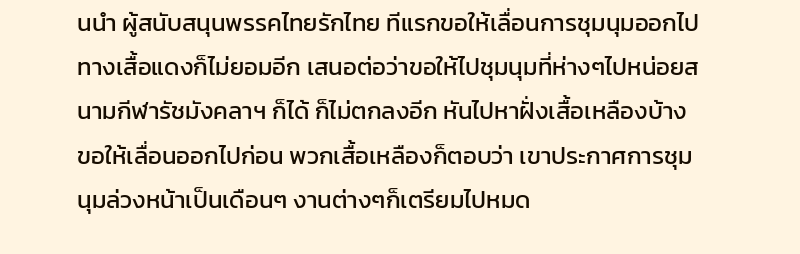นนำ ผู้สนับสนุนพรรคไทยรักไทย ทีแรกขอให้เลื่อนการชุมนุมออกไป ทางเสื้อแดงก็ไม่ยอมอีก เสนอต่อว่าขอให้ไปชุมนุมที่ห่างๆไปหน่อยสนามกีฬารัชมังคลาฯ ก็ได้ ก็ไม่ตกลงอีก หันไปหาฝั่งเสื้อเหลืองบ้าง ขอให้เลื่อนออกไปก่อน พวกเสื้อเหลืองก็ตอบว่า เขาประกาศการชุมนุมล่วงหน้าเป็นเดือนๆ งานต่างๆก็เตรียมไปหมด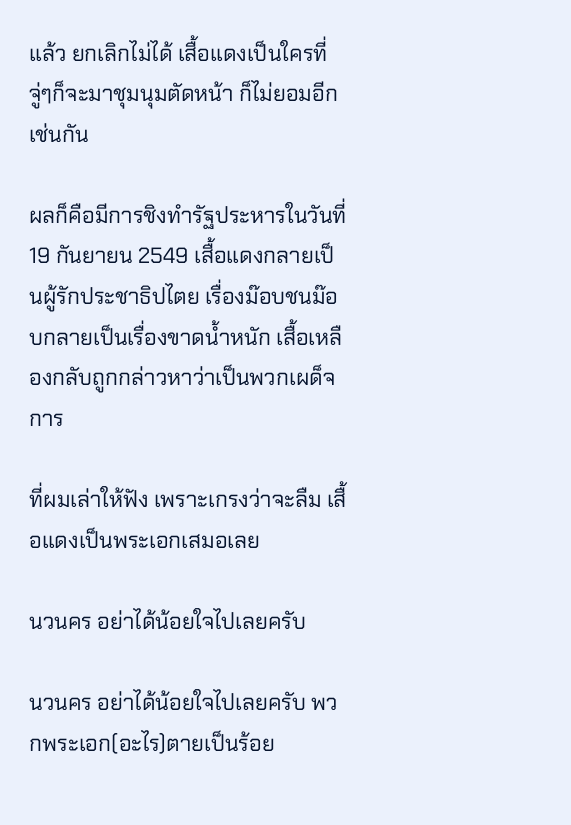แล้ว ยกเลิกไม่ได้ เสื้อแดงเป็นใครที่จู่ๆก็จะมาชุมนุมตัดหน้า ก็ไม่ยอมอีกเช่นกัน

ผลก็คือมีการชิงทำรัฐประหารในวันที่ 19 กันยายน 2549 เสื้อแดงกลายเป็นผู้รักประชาธิปไตย เรื่องม๊อบชนม๊อบกลายเป็นเรื่องขาดน้ำหนัก เสื้อเหลืองกลับถูกกล่าวหาว่าเป็นพวกเผด็จการ

ที่ผมเล่าให้ฟัง เพราะเกรงว่าจะลืม เสื้อแดงเป็นพระเอกเสมอเลย

นวนคร อย่าได้น้อยใจไปเลยครับ

นวนคร อย่าได้น้อยใจไปเลยครับ พวกพระเอก(อะไร)ตายเป็นร้อย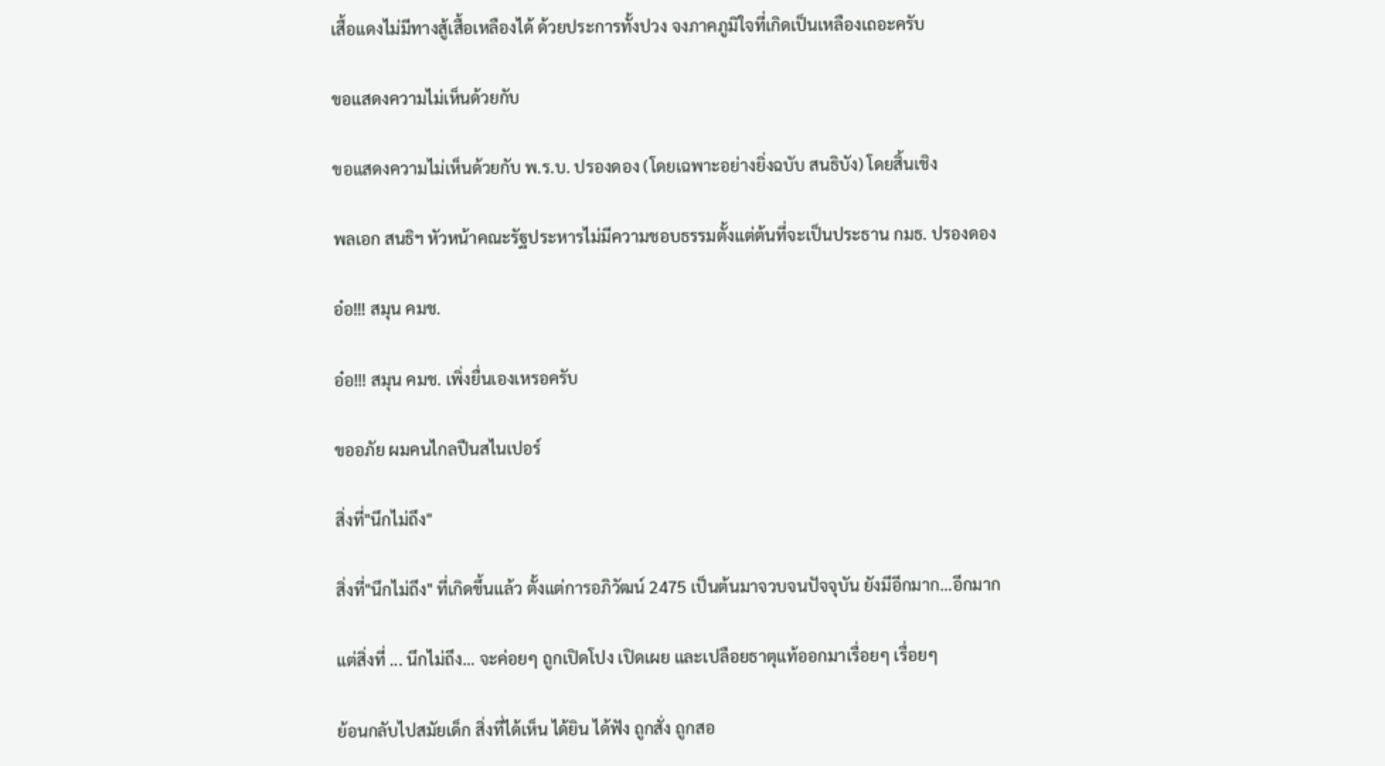เสื้อแดงไม่มีทางสู้เสื้อเหลืองได้ ด้วยประการทั้งปวง จงภาคภูมิใจที่เกิดเป็นเหลืองเถอะครับ

ขอแสดงความไม่เห็นด้วยกับ

ขอแสดงความไม่เห็นด้วยกับ พ.ร.บ. ปรองดอง (โดยเฉพาะอย่างยิ่งฉบับ สนธิบัง) โดยสิ้นเชิง

พลเอก สนธิฯ หัวหน้าคณะรัฐประหารไม่มีความชอบธรรมตั้งแต่ต้นที่จะเป็นประธาน กมธ. ปรองดอง

อ๋อ!!! สมุน คมช.

อ๋อ!!! สมุน คมช. เพิ่งยื่นเองเหรอครับ

ขออภัย ผมคนไกลปืนสไนเปอร์

สิ่งที่"นึกไม่ถึง"

สิ่งที่"นึกไม่ถึง" ที่เกิดขึ้นแล้ว ตั้งแต่การอภิวัฒน์ 2475 เป็นต้นมาจวบจนปัจจุบัน ยังมีอีกมาก...อีกมาก

แต่สิ่งที่ ... นึกไม่ถึง... จะค่อยๆ ถูกเปิดโปง เปิดเผย และเปลือยธาตุแท้ออกมาเรื่อยๆ เรื่อยๆ

ย้อนกลับไปสมัยเด็ก สิ่งที่ได้เห็น ได้ยิน ได้ฟัง ถูกสั่ง ถูกสอ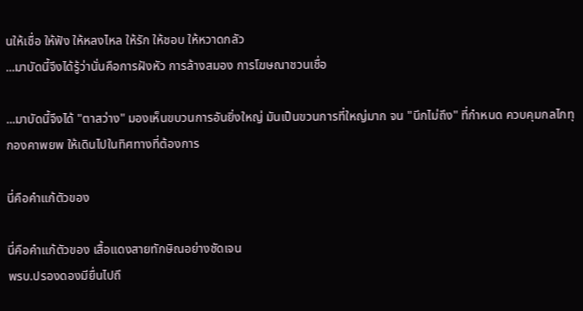นให้เชื่อ ให้ฟัง ให้หลงไหล ให้รัก ให้ชอบ ให้หวาดกลัว
...มาบัดนี้จึงได้รู้ว่านั่นคือการฝังหัว การล้างสมอง การโฆษณาชวนเชื่อ

...มาบัดนี้จึงได้ "ตาสว่าง" มองเห็นขบวนการอันยิ่งใหญ่ มันเป็นขวนการที่ใหญ่มาก จน "นึกไม่ถึง" ที่กำหนด ควบคุมกลไกทุกองคาพยพ ให้เดินไปในทิศทางที่ต้องการ

นี่คือคำแก้ตัวของ

นี่คือคำแก้ตัวของ เสื้อแดงสายทักษิณอย่างชัดเจน
พรบ.ปรองดองมียื่นไปถึ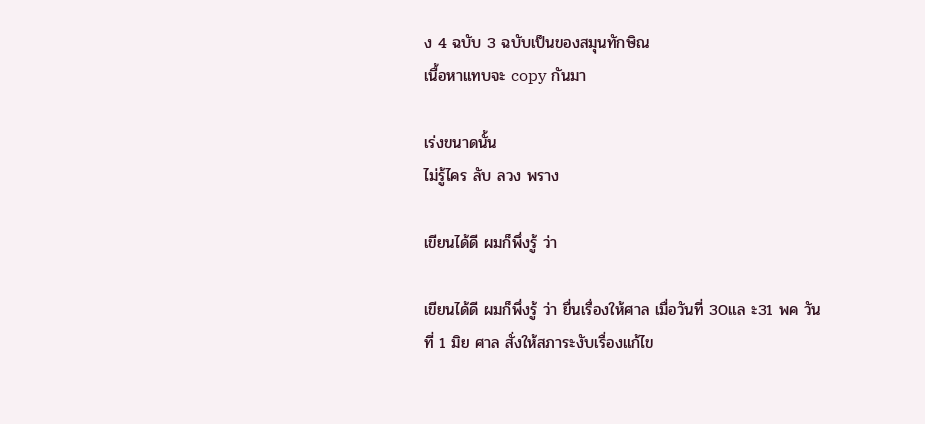ง 4 ฉบับ 3 ฉบับเป็นของสมุนทักษิณ
เนื้อหาแทบจะ copy กันมา

เร่งขนาดนั้น
ไม่รู้ไคร ลับ ลวง พราง

เขียนได้ดี ผมก็พึ่งรู้ ว่า

เขียนได้ดี ผมก็พึ่งรู้ ว่า ยื่นเรื่องให้ศาล เมื่อวันที่ 30แล ะ31 พค วันที่ 1 มิย ศาล สั่งให้สภาระงับเรื่องแก้ไข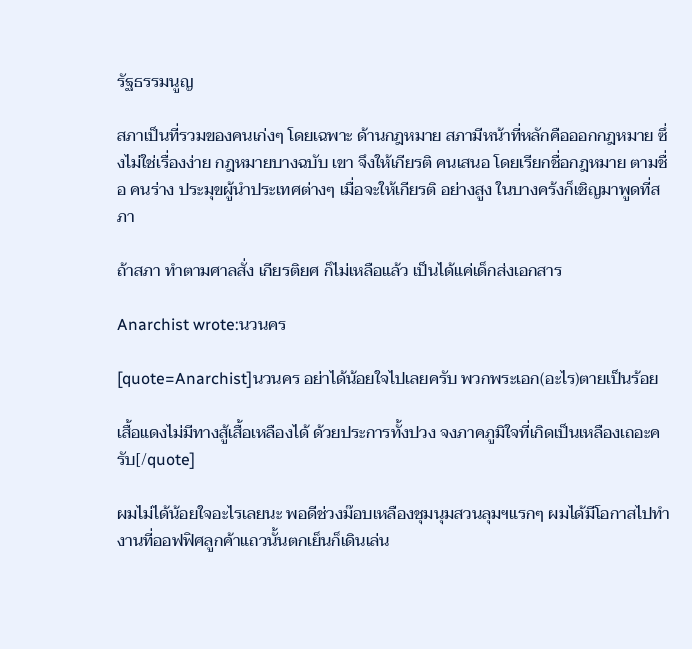รัฐธรรมนูญ

สภาเป็นที่รวมของคนเก่งๆ โดยเฉพาะ ด้านกฎหมาย สภามีหน้าที่หลักคือออกกฎหมาย ซึ่งไม่ใช่เรื่องง่าย กฎหมายบางฉบับ เขา จึงให้เกียรติ คนเสนอ โดยเรียกชื่อกฎหมาย ตามชื่อ คนร่าง ประมุขผู้นำประเทศต่างๆ เมื่อจะให้เกียรติ อย่างสูง ในบางคร้งก็เชิญมาพูดที่สภา

ถ้าสภา ทำตามศาลสั่ง เกียรติยศ ก็ไม่เหลือแล้ว เป็นได้แค่เด็กส่งเอกสาร

Anarchist wrote:นวนคร

[quote=Anarchist]นวนคร อย่าได้น้อยใจไปเลยครับ พวกพระเอก(อะไร)ตายเป็นร้อย

เสื้อแดงไม่มีทางสู้เสื้อเหลืองได้ ด้วยประการทั้งปวง จงภาคภูมิใจที่เกิดเป็นเหลืองเถอะครับ[/quote]

ผมไม่ได้น้อยใจอะไรเลยนะ พอดีช่วงม๊อบเหลืองชุมนุมสวนลุมฯแรกๆ ผมได้มีโอกาสไปทำงานที่ออฟฟิศลูกค้าแถวนั้นตกเย็นก็เดินเล่น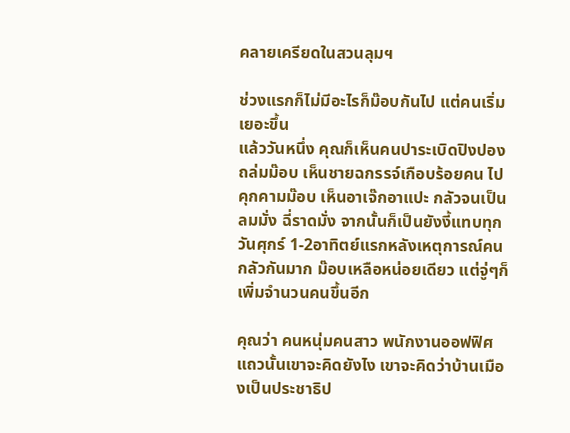คลายเครียดในสวนลุมฯ

ช่วงแรกก็ไม่มีอะไรก็ม๊อบกันไป แต่คนเริ่มเยอะขึ้น
แล้ววันหนึ่ง คุณก็เห็นคนปาระเบิดปิงปองถล่มม๊อบ เห็นชายฉกรรจ์เกือบร้อยคน ไปคุกคามม๊อบ เห็นอาเจ๊กอาแปะ กลัวจนเป็นลมมั่ง ฉี่ราดมั่ง จากนั้นก็เป็นยังงี้แทบทุกวันศุกร์ 1-2อาทิตย์แรกหลังเหตุการณ์คนกลัวกันมาก ม๊อบเหลือหน่อยเดียว แต่จู่ๆก็เพิ่มจำนวนคนขึ้นอีก

คุณว่า คนหนุ่มคนสาว พนักงานออฟฟิศแถวนั้นเขาจะคิดยังไง เขาจะคิดว่าบ้านเมืองเป็นประชาธิป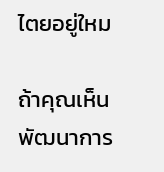ไตยอยู่ใหม

ถ้าคุณเห็นพัฒนาการ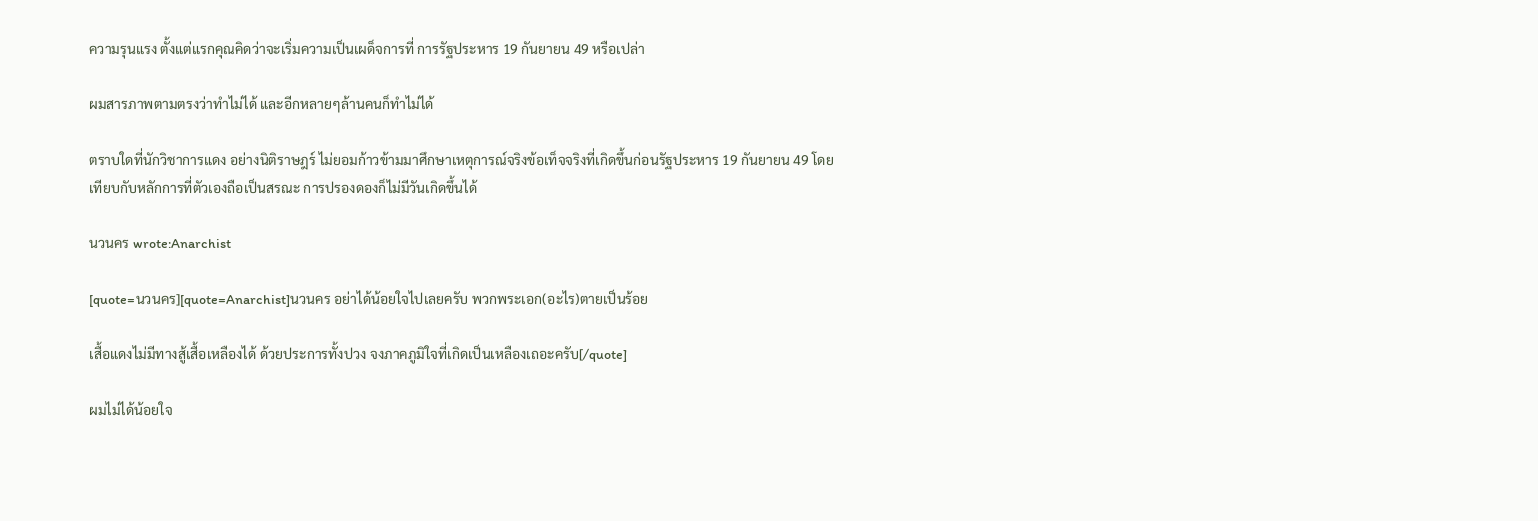ความรุนแรง ตั้งแต่แรกคุณคิดว่าจะเริ่มความเป็นเผด็จการที่ การรัฐประหาร 19 กันยายน 49 หรือเปล่า

ผมสารภาพตามตรงว่าทำไม่ได้ และอีกหลายๆล้านคนก็ทำไม่ได้

ตราบใดที่นักวิชาการแดง อย่างนิติราษฎร์ ไม่ยอมก้าวข้ามมาศึกษาเหตุการณ์จริงข้อเท็จจริงที่เกิดขึ้นก่อนรัฐประหาร 19 กันยายน 49 โดยเทียบกับหลักการที่ตัวเองถือเป็นสรณะ การปรองดองก็ไม่มีวันเกิดขึ้นได้

นวนคร wrote:Anarchist

[quote=นวนคร][quote=Anarchist]นวนคร อย่าได้น้อยใจไปเลยครับ พวกพระเอก(อะไร)ตายเป็นร้อย

เสื้อแดงไม่มีทางสู้เสื้อเหลืองได้ ด้วยประการทั้งปวง จงภาคภูมิใจที่เกิดเป็นเหลืองเถอะครับ[/quote]

ผมไม่ได้น้อยใจ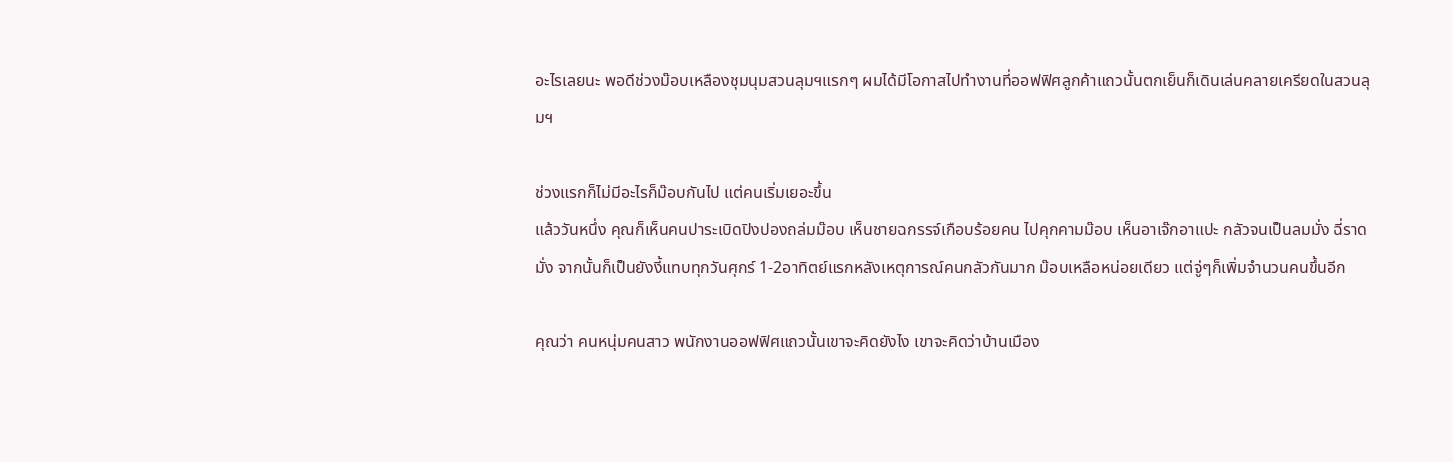อะไรเลยนะ พอดีช่วงม๊อบเหลืองชุมนุมสวนลุมฯแรกๆ ผมได้มีโอกาสไปทำงานที่ออฟฟิศลูกค้าแถวนั้นตกเย็นก็เดินเล่นคลายเครียดในสวนลุมฯ

ช่วงแรกก็ไม่มีอะไรก็ม๊อบกันไป แต่คนเริ่มเยอะขึ้น
แล้ววันหนึ่ง คุณก็เห็นคนปาระเบิดปิงปองถล่มม๊อบ เห็นชายฉกรรจ์เกือบร้อยคน ไปคุกคามม๊อบ เห็นอาเจ๊กอาแปะ กลัวจนเป็นลมมั่ง ฉี่ราดมั่ง จากนั้นก็เป็นยังงี้แทบทุกวันศุกร์ 1-2อาทิตย์แรกหลังเหตุการณ์คนกลัวกันมาก ม๊อบเหลือหน่อยเดียว แต่จู่ๆก็เพิ่มจำนวนคนขึ้นอีก

คุณว่า คนหนุ่มคนสาว พนักงานออฟฟิศแถวนั้นเขาจะคิดยังไง เขาจะคิดว่าบ้านเมือง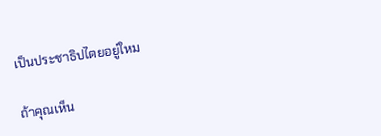เป็นประชาธิปไตยอยู่ใหม

ถ้าคุณเห็น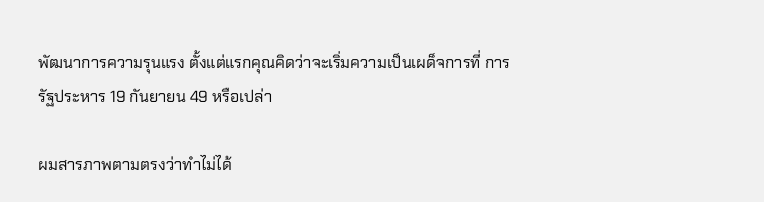พัฒนาการความรุนแรง ตั้งแต่แรกคุณคิดว่าจะเริ่มความเป็นเผด็จการที่ การรัฐประหาร 19 กันยายน 49 หรือเปล่า

ผมสารภาพตามตรงว่าทำไม่ได้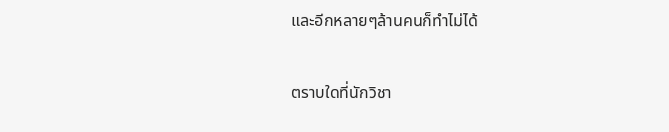และอีกหลายๆล้านคนก็ทำไม่ได้

ตราบใดที่นักวิชา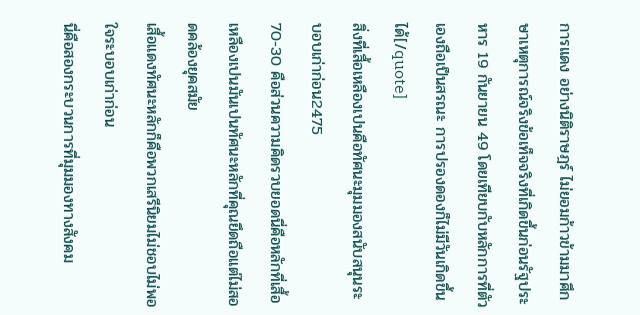การแดง อย่างนิติราษฎร์ ไม่ยอมก้าวข้ามมาศึกษาเหตุการณ์จริงข้อเท็จจริงที่เกิดขึ้นก่อนรัฐประหาร 19 กันยายน 49 โดยเทียบกับหลักการที่ตัวเองถือเป็นสรณะ การปรองดองก็ไม่มีวันเกิดขึ้นได้[/quote]
สิ่งที่เสื้อเหลืองเปนคือทัศนะมุมมองสนับสนุนระบอบเก่าก่อน2475
70-30 คือส่วนความคิดรวบยอดนี่คือหลักที่เสื้อเหลืองเปนมันเปนทัศนะหลักที่คุณยึดถือแต่ไม่สอดคล้องยุคสมัย
เสื้อแดงทัศนะหลักก็คือพวกเสรีนิยมไม่ชอบไม่พอใจระบอบเก่าก่อน
นี่คือสองกระบวนการที่มุมมองทางสังคม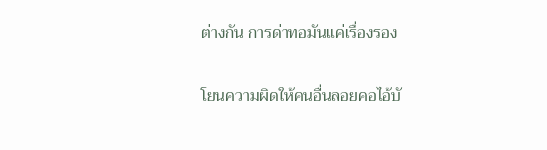ต่างกัน การด่าทอมันแค่เรื่องรอง

โยนความผิดให้คนอื่นลอยคอไอ้บั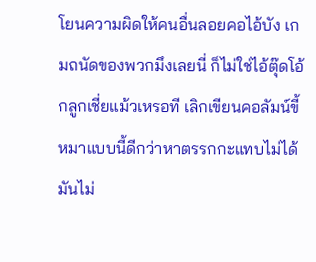โยนความผิดให้คนอื่นลอยคอไอ้บัง เกมถนัดของพวกมึงเลยนี่ ก็ไม่ใช่ไอ้ตุ๊ดโอ้กลูกเชี่ยแม้วเหรอที เลิกเขียนคอลัมน์ขี้หมาแบบนี้ดีกว่าหาตรรกกะแทบไม่ได้ มันไม่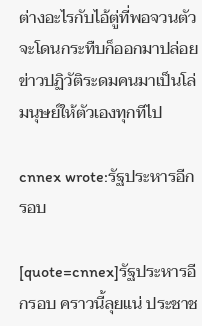ต่างอะไรกับไอ้ตู่ที่พอจวนตัวจะโดนกระทืบก็ออกมาปล่อยข่าวปฏิวัติระดมคนมาเป็นโล่มนุษย์ให้ตัวเองทุกทีไป

cnnex wrote:รัฐประหารอีกรอบ

[quote=cnnex]รัฐประหารอีกรอบ คราวนี้ลุยแน่ ประชาช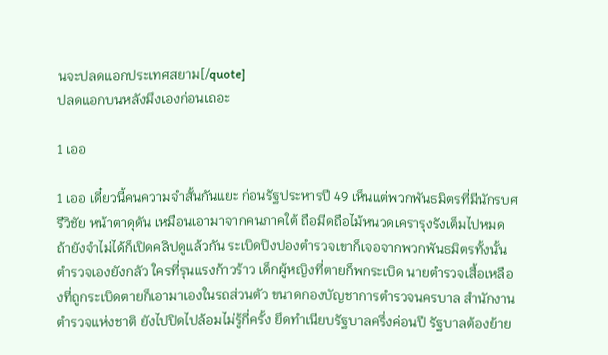นจะปลดแอกประเทศสยาม[/quote]
ปลดแอกบนหลังมึงเองก่อนเถอะ

1 เออ

1 เออ เดี๋ยวนี้คนความจำสั้นกันแยะ ก่อนรัฐประหารปี 49 เห็นแต่พวกพันธมิตรที่มีนักรบศรีวิชัย หน้าตาดุดัน เหมือนเอามาจากคนภาคใต้ ถือมีดถือไม้หนวดเครารุงรังเต็มไปหมด ถ้ายังจำไม่ได้ก็เปิดคลิปดูแล้วกัน ระเบิดปิงปองตำรวจเขาก็เจอจากพวกพันธมิตรทั้งนั้น ตำรวจเองยังกลัว ใครที่รุนแรงก้าวร้าว เด็กผู้หญิงที่ตายก็พกระเบิด นายตำรวจเสื้อเหลืองที่ถูกระเบิดตายก็เอามาเองในรถส่วนตัว ขนาดกองบัญชาการตำรวจนครบาล สำนักงานตำรวจแห่งชาติ ยังไปปิดไปล้อมไม่รู้กี่ครั้ง ยึดทำเนียบรัฐบาลครึ่งค่อนปี รัฐบาลต้องย้าย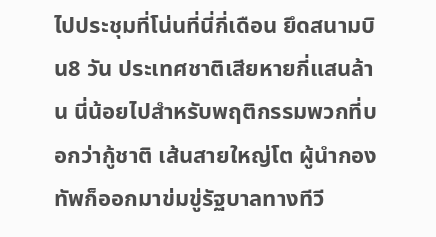ไปประชุมที่โน่นที่นี่กี่เดือน ยึดสนามบิน8 วัน ประเทศชาติเสียหายกี่แสนล้าน นี่น้อยไปสำหรับพฤติกรรมพวกที่บอกว่ากู้ชาติ เส้นสายใหญ่โต ผู้นำกองทัพก็ออกมาข่มขู่รัฐบาลทางทีวี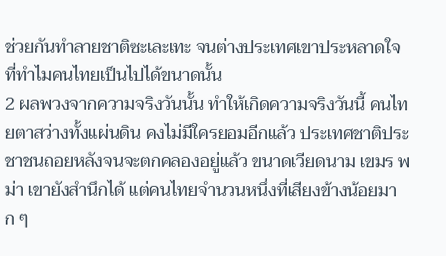ช่วยกันทำลายชาติซะเละเทะ จนต่างประเทศเขาประหลาดใจที่ทำไมคนไทยเป็นไปได้ขนาดนั้น
2 ผลพวงจากความจริงวันนั้น ทำให้เกิดความจริงวันนี้ คนไทยตาสว่างทั้งแผ่นดิน คงไม่มีใครยอมอีกแล้ว ประเทศชาติประชาชนถอยหลังจนจะตกคลองอยู่แล้ว ขนาดเวียดนาม เขมร พม่า เขายังสำนึกได้ แต่คนไทยจำนวนหนึ่งที่เสียงข้างน้อยมาก ๆ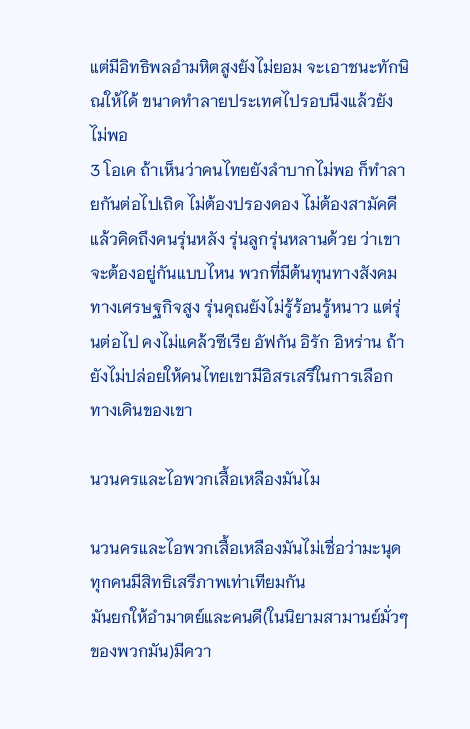แต่มีอิทธิพลอำมหิตสูงยังไม่ยอม จะเอาชนะทักษิณให้ได้ ขนาดทำลายประเทศไปรอบนึงแล้วยังไม่พอ
3 โอเค ถ้าเห็นว่าคนไทยยังลำบากไม่พอ ก็ทำลายกันต่อไปเถิด ไม่ต้องปรองดอง ไม่ต้องสามัคคี แล้วคิดถึงคนรุ่นหลัง รุ่นลูกรุ่นหลานด้วย ว่าเขาจะต้องอยู่กันแบบไหน พวกที่มีต้นทุนทางสังคมทางเศรษฐกิจสูง รุ่นคุณยังไม่รู้ร้อนรู้หนาว แต่รุ่นต่อไป คงไม่แคล้วซีเรีย อัฟกัน อิรัก อิหร่าน ถ้ายังไม่ปล่อยให้คนไทยเขามีอิสรเสรีในการเลือกทางเดินของเขา

นวนครและไอพวกเสื้อเหลืองมันไม

นวนครและไอพวกเสื้อเหลืองมันไม่เชื่อว่ามะนุดทุกคนมีสิทธิเสรีภาพเท่าเทียมกัน
มันยกให้อำมาตย์และคนดี(ในนิยามสามานย์มั่วๆของพวกมัน)มีควา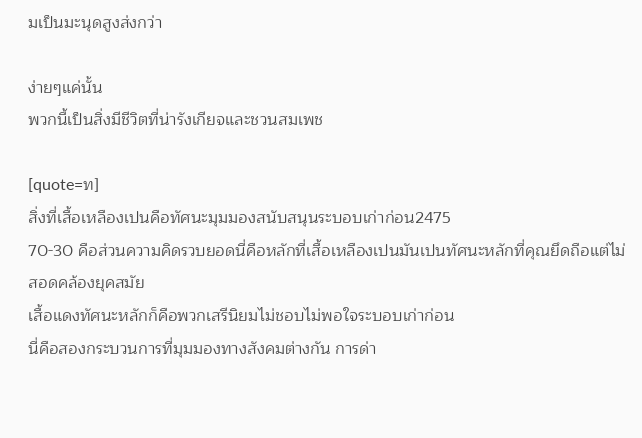มเป็นมะนุดสูงส่งกว่า

ง่ายๆแค่นั้น
พวกนี้เป็นสิ่งมีชีวิตที่น่ารังเกียจและชวนสมเพช

[quote=ท]
สิ่งที่เสื้อเหลืองเปนคือทัศนะมุมมองสนับสนุนระบอบเก่าก่อน2475
70-30 คือส่วนความคิดรวบยอดนี่คือหลักที่เสื้อเหลืองเปนมันเปนทัศนะหลักที่คุณยึดถือแต่ไม่สอดคล้องยุคสมัย
เสื้อแดงทัศนะหลักก็คือพวกเสรีนิยมไม่ชอบไม่พอใจระบอบเก่าก่อน
นี่คือสองกระบวนการที่มุมมองทางสังคมต่างกัน การด่า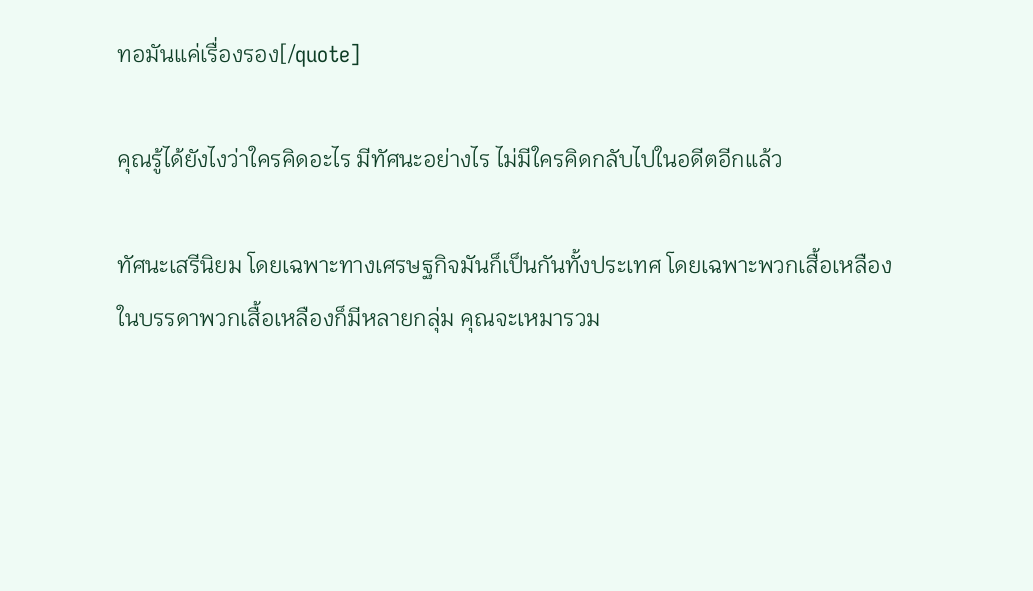ทอมันแค่เรื่องรอง[/quote]

คุณรู้ได้ยังไงว่าใครคิดอะไร มีทัศนะอย่างไร ไม่มีใครคิดกลับไปในอดีตอีกแล้ว

ทัศนะเสรีนิยม โดยเฉพาะทางเศรษฐกิจมันก็เป็นกันทั้งประเทศ โดยเฉพาะพวกเสื้อเหลือง
ในบรรดาพวกเสื้อเหลืองก็มีหลายกลุ่ม คุณจะเหมารวม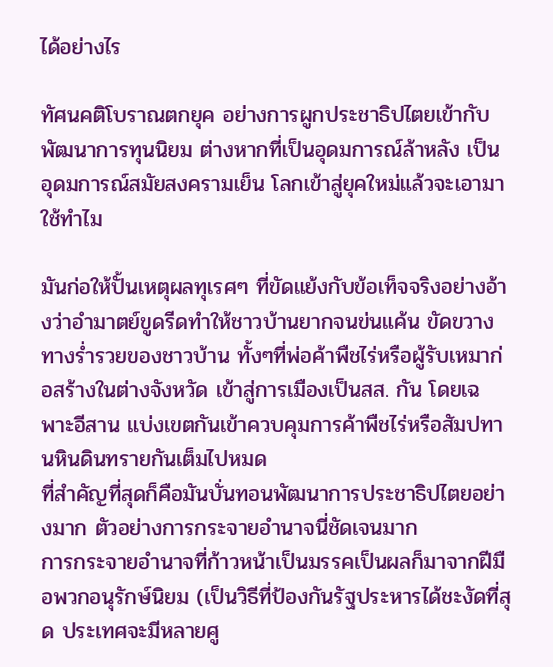ได้อย่างไร

ทัศนคติโบราณตกยุค อย่างการผูกประชาธิปไตยเข้ากับพัฒนาการทุนนิยม ต่างหากที่เป็นอุดมการณ์ล้าหลัง เป็นอุดมการณ์สมัยสงครามเย็น โลกเข้าสู่ยุคใหม่แล้วจะเอามาใช้ทำไม

มันก่อให้ปั้นเหตุผลทุเรศๆ ที่ขัดแย้งกับข้อเท็จจริงอย่างอ้างว่าอำมาตย์ขูดรีดทำให้ชาวบ้านยากจนข่นแค้น ขัดขวางทางร่ำรวยของชาวบ้าน ทั้งๆที่พ่อค้าพืชไร่หรือผู้รับเหมาก่อสร้างในต่างจังหวัด เข้าสู่การเมืองเป็นสส. กัน โดยเฉพาะอีสาน แบ่งเขตกันเข้าควบคุมการค้าพืชไร่หรือสัมปทานหินดินทรายกันเต็มไปหมด
ที่สำคัญที่สุดก็คือมันบั่นทอนพัฒนาการประชาธิปไตยอย่างมาก ตัวอย่างการกระจายอำนาจนี่ชัดเจนมาก
การกระจายอำนาจที่ก้าวหน้าเป็นมรรคเป็นผลก็มาจากฝีมือพวกอนุรักษ์นิยม (เป็นวิธีที่ป้องกันรัฐประหารได้ชะงัดที่สุด ประเทศจะมีหลายศู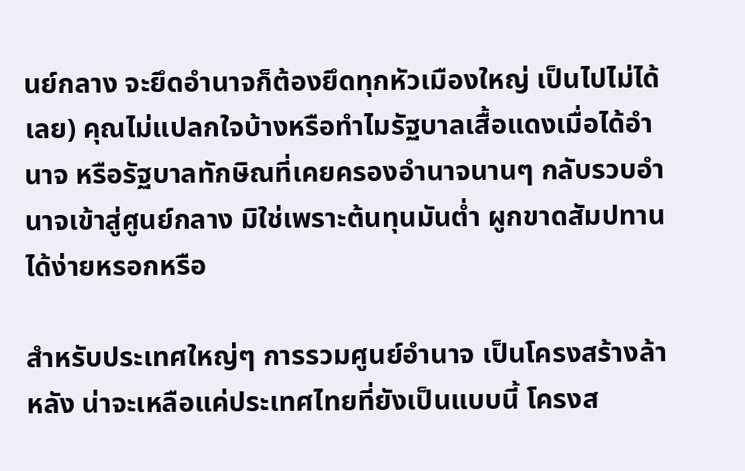นย์กลาง จะยึดอำนาจก็ต้องยึดทุกหัวเมืองใหญ่ เป็นไปไม่ได้เลย) คุณไม่แปลกใจบ้างหรือทำไมรัฐบาลเสื้อแดงเมื่อได้อำนาจ หรือรัฐบาลทักษิณที่เคยครองอำนาจนานๆ กลับรวบอำนาจเข้าสู่ศูนย์กลาง มิใช่เพราะต้นทุนมันต่ำ ผูกขาดสัมปทานได้ง่ายหรอกหรือ

สำหรับประเทศใหญ่ๆ การรวมศูนย์อำนาจ เป็นโครงสร้างล้าหลัง น่าจะเหลือแค่ประเทศไทยที่ยังเป็นแบบนี้ โครงส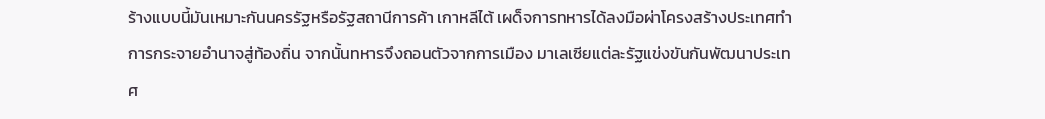ร้างแบบนี้มันเหมาะกันนครรัฐหรือรัฐสถานีการค้า เกาหลีไต้ เผด็จการทหารได้ลงมือผ่าโครงสร้างประเทศทำการกระจายอำนาจสู่ท้องถิ่น จากนั้นทหารจึงถอนตัวจากการเมือง มาเลเซียแต่ละรัฐแข่งขันกันพัฒนาประเทศ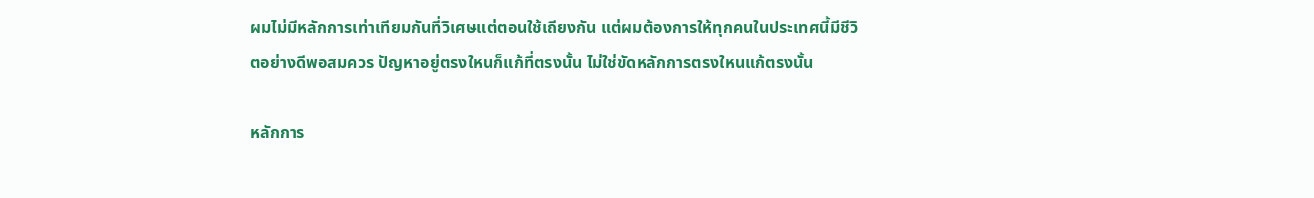ผมไม่มีหลักการเท่าเทียมกันที่วิเศษแต่ตอนใช้เถียงกัน แต่ผมต้องการให้ทุกคนในประเทศนี้มีชีวิตอย่างดีพอสมควร ปัญหาอยู่ตรงใหนก็แก้ที่ตรงนั้น ไม่ใช่ขัดหลักการตรงใหนแก้ตรงนั้น

หลักการ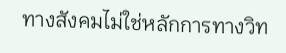ทางสังคมไม่ใช่หลักการทางวิท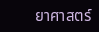ยาศาสตร์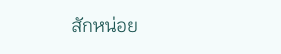สักหน่อย